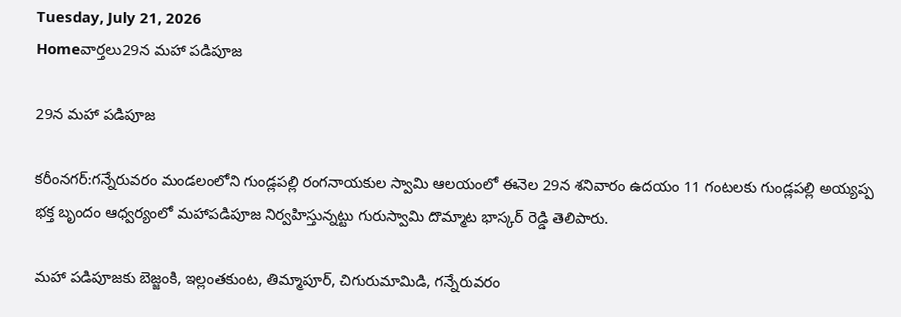Tuesday, July 21, 2026
Homeవార్తలు29న మహా పడిపూజ

29న మహా పడిపూజ

కరీంనగర్‌:గన్నేరువరం మండలంలోని గుండ్లపల్లి రంగనాయకుల స్వామి ఆలయంలో ఈనెల 29న శనివారం ఉదయం 11 గంటలకు గుండ్లపల్లి అయ్యప్ప భక్త బృందం ఆధ్వర్యంలో మహాపడిపూజ నిర్వహిస్తున్నట్టు గురుస్వామి దొమ్మాట భాస్కర్‌ రెడ్డి తెలిపారు.

మహా పడిపూజకు బెజ్జంకి, ఇల్లంతకుంట, తిమ్మాపూర్‌, చిగురుమామిడి, గన్నేరువరం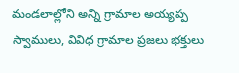మండలాల్లోని అన్ని గ్రామాల అయ్యప్ప స్వాములు, వివిధ గ్రామాల ప్రజలు భక్తులు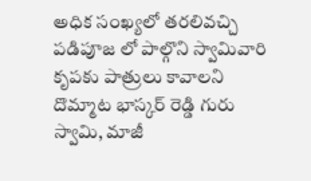అధిక సంఖ్యలో తరలివచ్చి పడిపూజ లో పాల్గొని స్వామివారి కృపకు పాత్రులు కావాలని దొమ్మాట భాస్కర్‌ రెడ్డి గురు స్వామి, మాజీ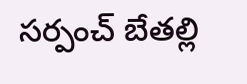సర్పంచ్‌ బేతల్లి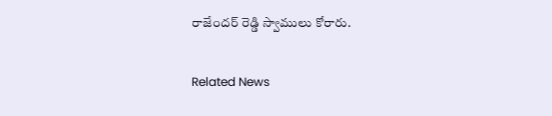రాజేందర్‌ రెడ్డి స్వాములు కోరారు.

Related News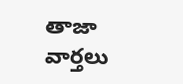తాజా వార్తలు